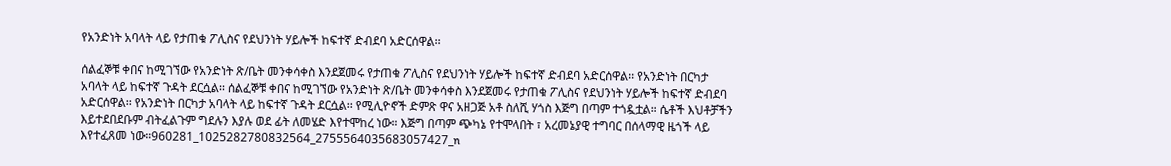የአንድነት አባላት ላይ የታጠቁ ፖሊስና የደህንነት ሃይሎች ከፍተኛ ድብደባ አድርሰዋል፡፡

ሰልፈኞቹ ቀበና ከሚገኘው የአንድነት ጽ/ቤት መንቀሳቀስ እንደጀመሩ የታጠቁ ፖሊስና የደህንነት ሃይሎች ከፍተኛ ድብደባ አድርሰዋል፡፡ የአንድነት በርካታ አባላት ላይ ከፍተኛ ጉዳት ደርሷል፡፡ ሰልፈኞቹ ቀበና ከሚገኘው የአንድነት ጽ/ቤት መንቀሳቀስ እንደጀመሩ የታጠቁ ፖሊስና የደህንነት ሃይሎች ከፍተኛ ድብደባ አድርሰዋል፡፡ የአንድነት በርካታ አባላት ላይ ከፍተኛ ጉዳት ደርሷል፡፡ የሚሊዮኖች ድምጽ ዋና አዘጋጅ አቶ ስለሺ ሃጎስ እጅግ በጣም ተጎዷቷል። ሴቶች እህቶቻችን እይተደበደቡም ብትፈልጉም ግደሉን እያሉ ወደ ፊት ለመሄድ እየተሞከረ ነው። እጅግ በጣም ጭካኔ የተሞላበት ፣ አረመኔያዊ ተግባር በሰላማዊ ዜጎች ላይ እየተፈጸመ ነው።960281_1025282780832564_2755564035683057427_n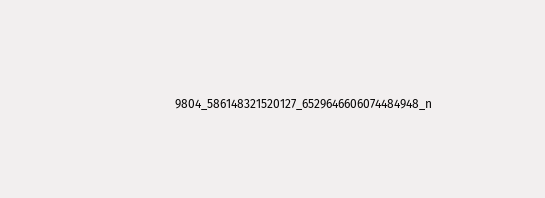9804_586148321520127_6529646606074484948_n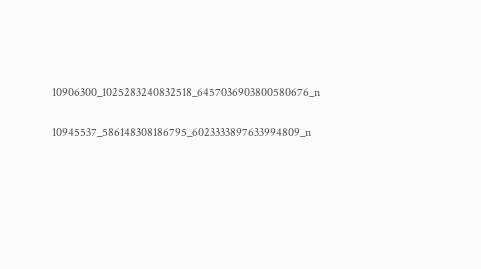10906300_1025283240832518_6457036903800580676_n

10945537_586148308186795_6023333897633994809_n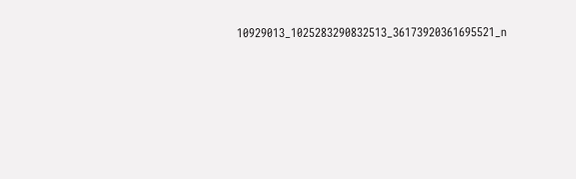10929013_1025283290832513_36173920361695521_n